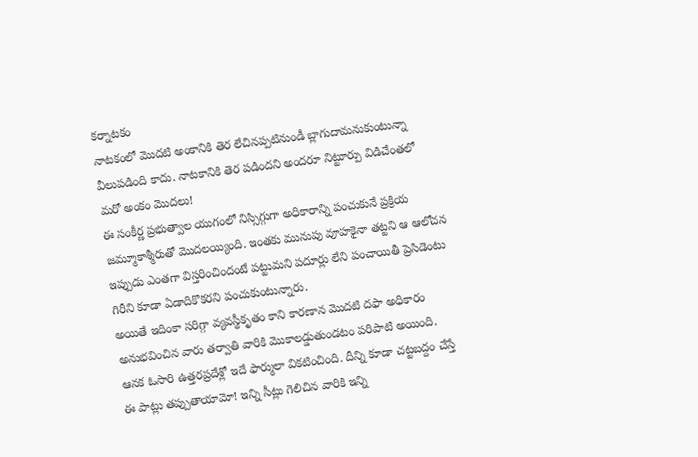కర్నాటకం
నాటకంలో మొదటి అంకానికి తెర లేచినప్పటినుండీ బ్లాగుదామనుకుంటున్నా వీలుపడింది కాదు. నాటకానికి తెర పడిందని అందరూ నిట్టూర్పు విడిచేంతలో మరో అంకం మొదలు!
ఈ సంకీర్ణ ప్రభుత్వాల యుగంలో నిస్సిగ్గుగా అధికారాన్ని పంచుకునే ప్రక్రియ జమ్మూకాశ్మీరుతో మొదలయ్యింది. ఇంతకు మునుపు వూహకైనా తట్టని ఆ ఆలోచన ఇప్పుడు ఎంతగా విస్తరించిందంటే పట్టుమని పదూర్లు లేని పంచాయితీ ప్రెసిడెంటు గిరీని కూడా ఏడాదికొకరని పంచుకుంటున్నారు.
అయితే ఇదింకా సరిగ్గా వ్యవస్థీకృతం కాని కారణాన మొదటి దఫా అధికారం అనుభవించిన వారు తర్వాతి వారికి మొకాలడ్డుతుండటం పరిపాటి అయింది. ఆనక ఓసారి ఉత్తరప్రదేశ్లో ఇదే ఫార్ములా వికటించింది. దీన్ని కూడా చట్టబద్దం చేస్తే ఈ పాట్లు తప్పుతాయామో! ఇన్ని సీట్లు గెలిచిన వారికి ఇన్ని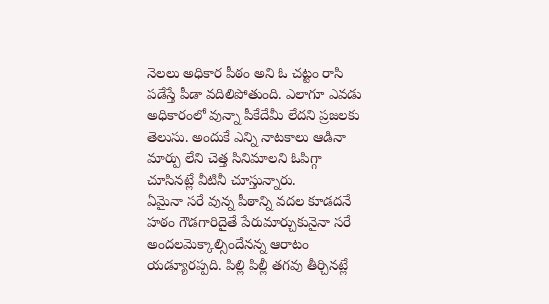నెలలు అధికార పీఠం అని ఓ చట్టం రాసి పడేస్తే పీడా వదిలిపోతుంది. ఎలాగూ ఎవడు అధికారంలో వున్నా పీకేదేమీ లేదని ప్రజలకు తెలుసు. అందుకే ఎన్ని నాటకాలు ఆడినా మార్పు లేని చెత్త సినిమాలని ఓపిగ్గా చూసినట్లే వీటినీ చూస్తున్నారు.
ఏమైనా సరే వున్న పీఠాన్ని వదల కూడదనే హఠం గౌడగారిదైతే పేరుమార్చుకునైనా సరే అందలమెక్కాల్సిందేనన్న ఆరాటం యడ్యూరప్పది. పిల్లి పిల్లీ తగవు తీర్చినట్లే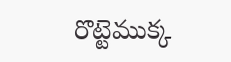రొట్టెముక్క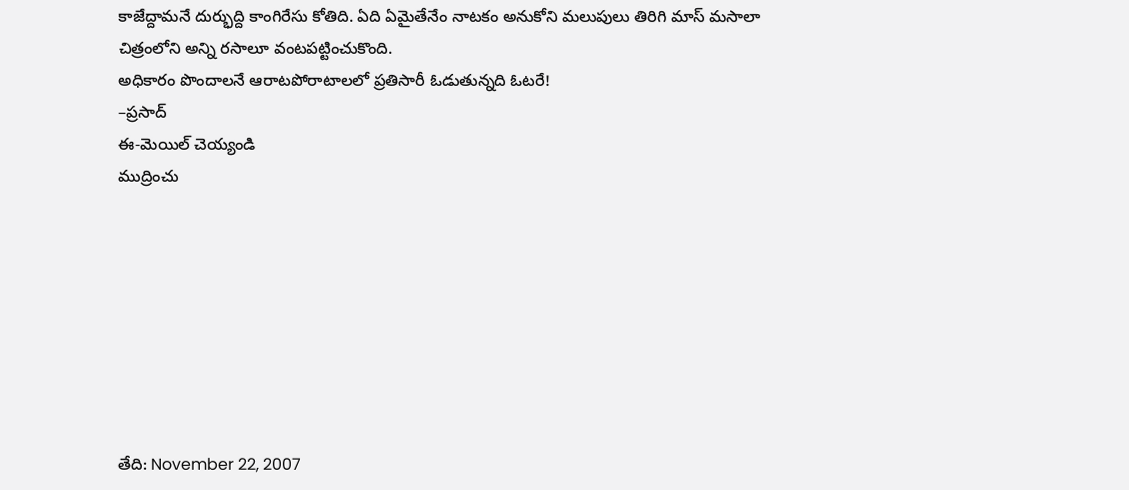కాజేద్దామనే దుర్భుద్ది కాంగిరేసు కోతిది. ఏది ఏమైతేనేం నాటకం అనుకోని మలుపులు తిరిగి మాస్ మసాలా చిత్రంలోని అన్ని రసాలూ వంటపట్టించుకొంది.
అధికారం పొందాలనే ఆరాటపోరాటాలలో ప్రతిసారీ ఓడుతున్నది ఓటరే!
–ప్రసాద్
ఈ-మెయిల్ చెయ్యండి
ముద్రించు








తేది: November 22, 2007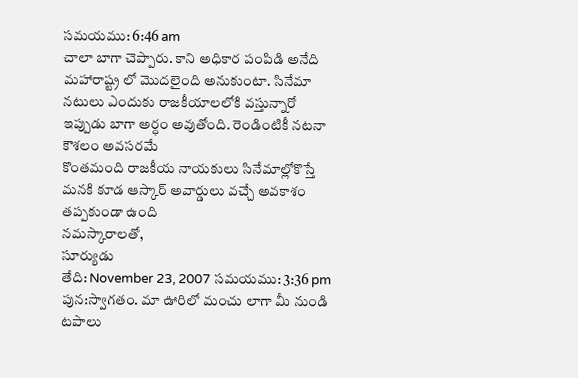సమయము: 6:46 am
చాలా బాగా చెప్పారు. కాని అధికార పంపిడి అనేది మహారాష్ట్ర లో మొదలైంది అనుకుంటా. సినేమా నటులు ఎందుకు రాజకీయాలలోకి వస్తున్నారో ఇప్పుడు బాగా అర్ధం అవుతోంది. రెండింటికీ నటనా కౌశలం అవసరమే
కొంతమంది రాజకీయ నాయకులు సినేమాల్లోకొస్తే మనకి కూడ ఆస్కార్ అవార్డులు వచ్చే అవకాశం తప్పకుండా ఉంది
నమస్కారాలతో,
సూర్యుడు
తేది: November 23, 2007 సమయము: 3:36 pm
పున:స్వాగతం. మా ఊరిలో మంచు లాగా మీ నుండి టపాలు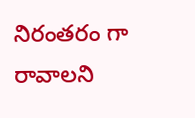నిరంతరం గా రావాలని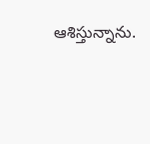ఆశిస్తున్నాను.